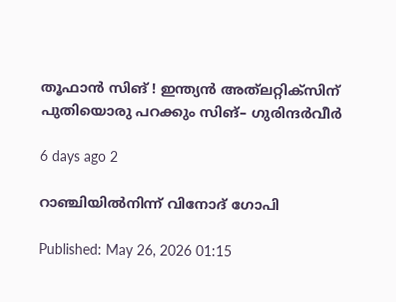തൂഫാൻ സിങ് ! ഇന്ത്യൻ അത്‍ലറ്റിക്സിന് പുതിയൊരു പറക്കും സിങ്– ഗുരിന്ദർവീർ

6 days ago 2

റാഞ്ചിയിൽനിന്ന് വിനോദ് ഗോപി

Published: May 26, 2026 01:15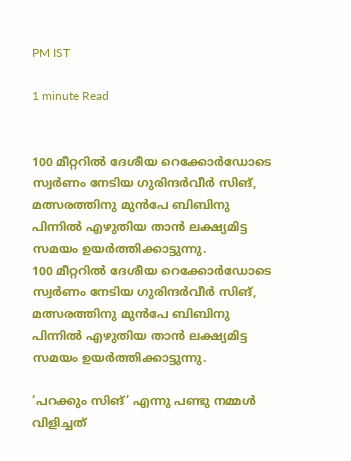PM IST

1 minute Read


100 മീറ്ററിൽ ദേശീയ റെക്കോർ‍ഡോടെ സ്വർണം നേടിയ ഗുരിന്ദർവീർ സിങ്, മത്സരത്തിനു മുൻപേ ബിബിനു പിന്നിൽ എഴുതിയ താൻ ലക്ഷ്യമിട്ട സമയം ഉയർത്തിക്കാട്ടുന്നു.
100 മീറ്ററിൽ ദേശീയ റെക്കോർ‍ഡോടെ സ്വർണം നേടിയ ഗുരിന്ദർവീർ സിങ്, മത്സരത്തിനു മുൻപേ ബിബിനു പിന്നിൽ എഴുതിയ താൻ ലക്ഷ്യമിട്ട സമയം ഉയർത്തിക്കാട്ടുന്നു.

‘പറക്കും സിങ്’ എന്നു പണ്ടു നമ്മൾ വിളിച്ചത്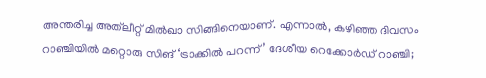അന്തരിച്ച അത്‌ലീറ്റ് മിൽഖാ സിങ്ങിനെയാണ്. എന്നാൽ, കഴിഞ്ഞ ദിവസം റാഞ്ചിയിൽ മറ്റൊരു സിങ് ‘ട്രാക്കിൽ പറന്ന്’ ദേശീയ റെക്കോർഡ് റാഞ്ചി;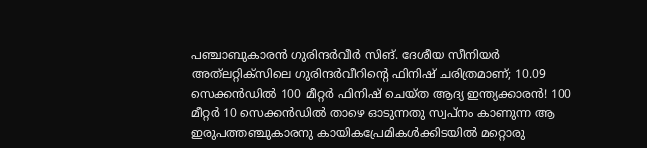പഞ്ചാബുകാരൻ ഗുരിന്ദർവീർ സിങ്. ദേശീയ സീനിയർ അത്‌ലറ്റിക്സിലെ ഗുരിന്ദർവീറിന്റെ ഫിനിഷ് ചരിത്രമാണ്; 10.09 സെക്കൻഡിൽ 100 മീറ്റർ ഫിനിഷ് ചെയ്ത ആദ്യ ഇന്ത്യക്കാരൻ! 100 മീറ്റർ 10 സെക്കൻഡിൽ താഴെ ഓടുന്നതു സ്വപ്നം കാണുന്ന ആ ഇരുപത്തഞ്ചുകാരനു കായികപ്രേമികൾക്കിടയിൽ മറ്റൊരു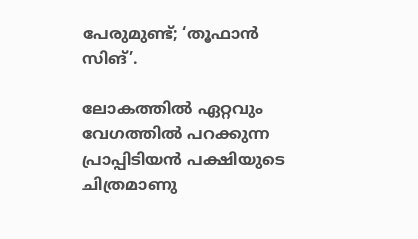പേരുമുണ്ട്; ‘തൂഫാൻ സിങ്’.

ലോകത്തിൽ ഏറ്റവും വേഗത്തിൽ പറക്കുന്ന പ്രാപ്പിടിയൻ പക്ഷിയുടെ ചിത്രമാണു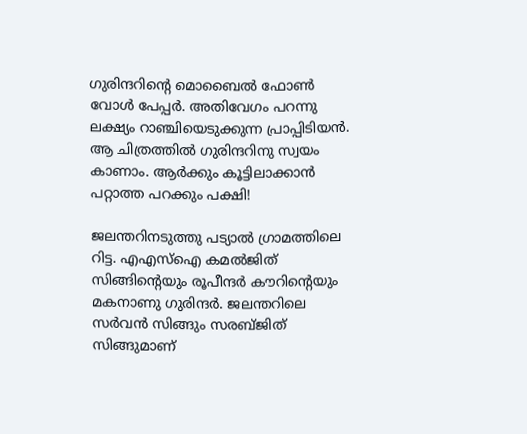ഗുരിന്ദറിന്റെ മൊബൈൽ ഫോൺ വോൾ പേപ്പർ. അതിവേഗം പറന്നു ലക്ഷ്യം റാഞ്ചിയെടുക്കുന്ന പ്രാപ്പിടിയൻ. ആ ചിത്രത്തിൽ ഗുരിന്ദറിനു സ്വയം കാണാം. ആർക്കും കൂട്ടിലാക്കാൻ പറ്റാത്ത പറക്കും പക്ഷി!

ജലന്തറിനടുത്തു പട്യാൽ ഗ്രാമത്തിലെ റിട്ട. എഎസ്ഐ കമൽജിത് സിങ്ങിന്റെയും രൂപീന്ദർ കൗറിന്റെയും മകനാണു ഗുരിന്ദർ. ജലന്തറിലെ സർവൻ സിങ്ങും സരബ്ജിത് സിങ്ങുമാണ്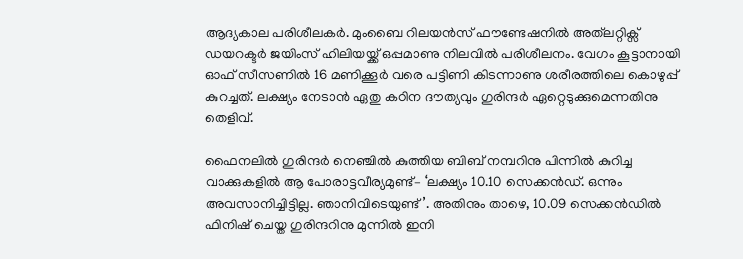ആദ്യകാല പരിശീലകർ. മുംബൈ റിലയൻസ് ഫൗണ്ടേഷനിൽ അത്‌ലറ്റിക്സ് ഡയറക്ടർ ജയിംസ് ഹിലിയയ്ക്ക് ഒപ്പമാണു നിലവിൽ പരിശീലനം. വേഗം കൂട്ടാനായി ഓഫ് സീസണിൽ 16 മണിക്കൂർ വരെ പട്ടിണി കിടന്നാണു ശരീരത്തിലെ കൊഴുപ്പ് കുറച്ചത്. ലക്ഷ്യം നേടാൻ ഏതു കഠിന ദൗത്യവും ഗുരിന്ദർ ഏറ്റെടുക്കുമെന്നതിനു തെളിവ്.

ഫൈനലിൽ ഗുരിന്ദർ നെഞ്ചിൽ കുത്തിയ ബിബ് നമ്പറിനു പിന്നിൽ കുറിച്ച വാക്കുകളിൽ ആ പോരാട്ടവീര്യമുണ്ട്– ‘ലക്ഷ്യം 10.10 സെക്കൻഡ്. ഒന്നും അവസാനിച്ചിട്ടില്ല. ഞാനിവിടെയുണ്ട്’. അതിനും താഴെ, 10.09 സെക്കൻഡിൽ ഫിനിഷ് ചെയ്ത ഗുരിന്ദറിനു മുന്നിൽ ഇനി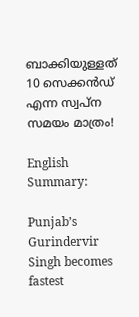ബാക്കിയുള്ളത് 10 സെക്കൻഡ് എന്ന സ്വപ്ന സമയം മാത്രം!

English Summary:

Punjab’s Gurindervir Singh becomes fastest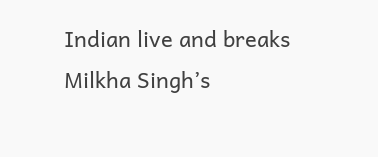Indian live and breaks Milkha Singh’s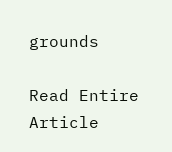grounds

Read Entire Article